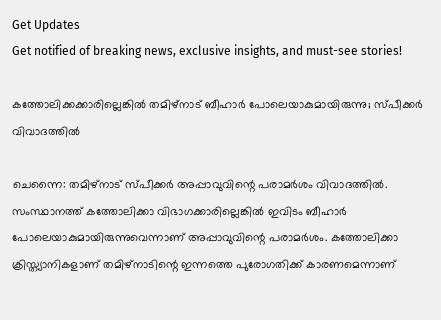Get Updates
Get notified of breaking news, exclusive insights, and must-see stories!

കത്തോലിക്കക്കാരില്ലെങ്കില്‍ തമിഴ്‌നാട് ബീഹാര്‍ പോലെയാകുമായിരുന്നു; സ്പീക്കര്‍ വിവാദത്തില്‍

ചെന്നൈ: തമിഴ്‌നാട് സ്പീക്കര്‍ അപ്പാവുവിന്റെ പരാമര്‍ശം വിവാദത്തില്‍. സംസ്ഥാനത്ത് കത്തോലിക്കാ വിഭാഗക്കാരില്ലെങ്കില്‍ ഇവിടം ബീഹാര്‍ പോലെയാകുമായിരുന്നുവെന്നാണ് അപ്പാവുവിന്റെ പരാമര്‍ശം. കത്തോലിക്കാ ക്രിസ്ത്യാനികളാണ് തമിഴ്‌നാടിന്റെ ഇന്നത്തെ പുരോഗതിക്ക് കാരണമെന്നാണ്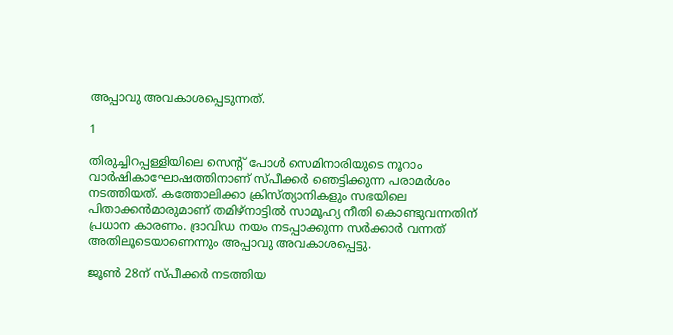അപ്പാവു അവകാശപ്പെടുന്നത്.

1

തിരുച്ചിറപ്പള്ളിയിലെ സെന്റ് പോള്‍ സെമിനാരിയുടെ നൂറാം വാര്‍ഷികാഘോഷത്തിനാണ് സ്പീക്കര്‍ ഞെട്ടിക്കുന്ന പരാമര്‍ശം നടത്തിയത്. കത്തോലിക്കാ ക്രിസ്ത്യാനികളും സഭയിലെ പിതാക്കന്‍മാരുമാണ് തമിഴ്‌നാട്ടില്‍ സാമൂഹ്യ നീതി കൊണ്ടുവന്നതിന് പ്രധാന കാരണം. ദ്രാവിഡ നയം നടപ്പാക്കുന്ന സര്‍ക്കാര്‍ വന്നത് അതിലൂടെയാണെന്നും അപ്പാവു അവകാശപ്പെട്ടു.

ജൂണ്‍ 28ന് സ്പീക്കര്‍ നടത്തിയ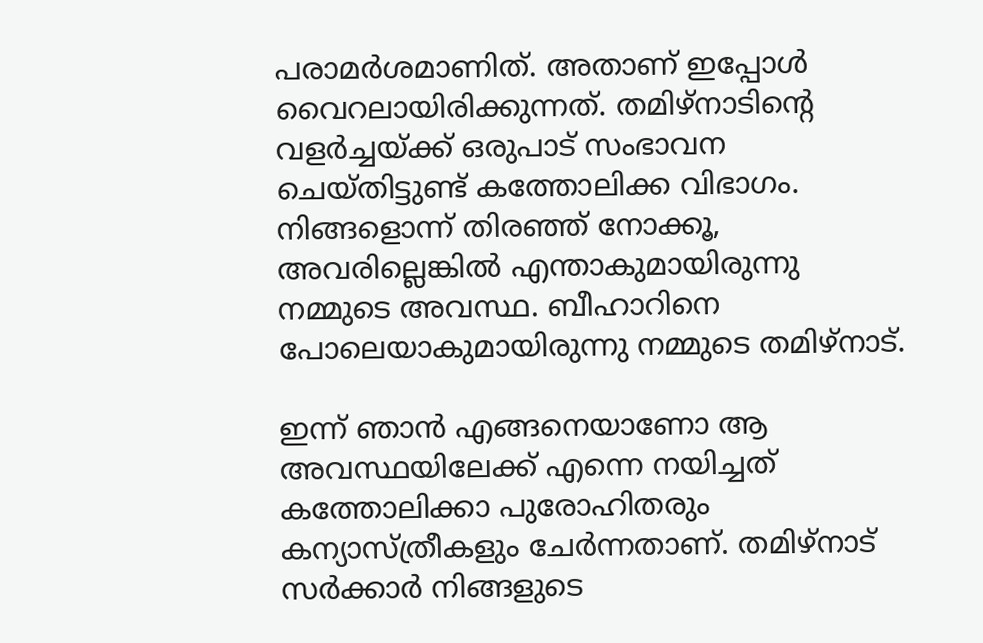പരാമര്‍ശമാണിത്. അതാണ് ഇപ്പോള്‍ വൈറലായിരിക്കുന്നത്. തമിഴ്‌നാടിന്റെ വളര്‍ച്ചയ്ക്ക് ഒരുപാട് സംഭാവന ചെയ്തിട്ടുണ്ട് കത്തോലിക്ക വിഭാഗം. നിങ്ങളൊന്ന് തിരഞ്ഞ് നോക്കൂ, അവരില്ലെങ്കില്‍ എന്താകുമായിരുന്നു നമ്മുടെ അവസ്ഥ. ബീഹാറിനെ പോലെയാകുമായിരുന്നു നമ്മുടെ തമിഴ്‌നാട്.

ഇന്ന് ഞാന്‍ എങ്ങനെയാണോ ആ അവസ്ഥയിലേക്ക് എന്നെ നയിച്ചത് കത്തോലിക്കാ പുരോഹിതരും കന്യാസ്ത്രീകളും ചേര്‍ന്നതാണ്. തമിഴ്‌നാട് സര്‍ക്കാര്‍ നിങ്ങളുടെ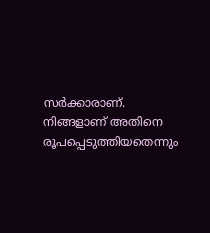സര്‍ക്കാരാണ്. നിങ്ങളാണ് അതിനെ രൂപപ്പെടുത്തിയതെന്നും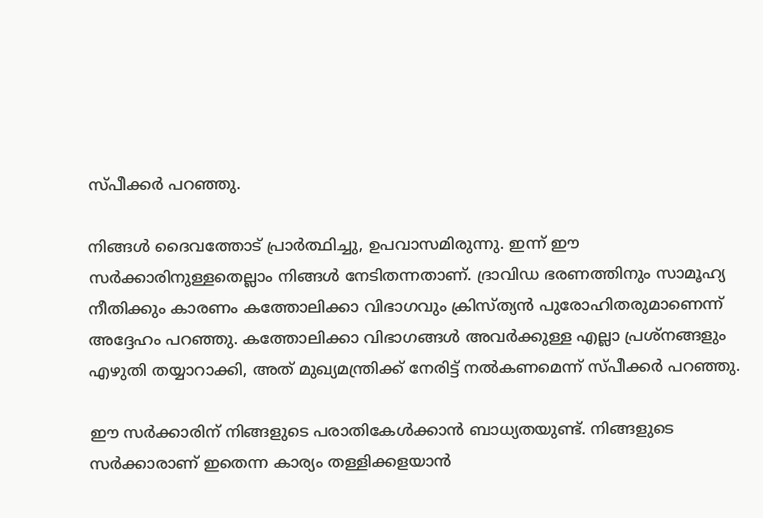സ്പീക്കര്‍ പറഞ്ഞു.

നിങ്ങള്‍ ദൈവത്തോട് പ്രാര്‍ത്ഥിച്ചു, ഉപവാസമിരുന്നു. ഇന്ന് ഈ സര്‍ക്കാരിനുള്ളതെല്ലാം നിങ്ങള്‍ നേടിതന്നതാണ്. ദ്രാവിഡ ഭരണത്തിനും സാമൂഹ്യ നീതിക്കും കാരണം കത്തോലിക്കാ വിഭാഗവും ക്രിസ്ത്യന്‍ പുരോഹിതരുമാണെന്ന് അദ്ദേഹം പറഞ്ഞു. കത്തോലിക്കാ വിഭാഗങ്ങള്‍ അവര്‍ക്കുള്ള എല്ലാ പ്രശ്‌നങ്ങളും എഴുതി തയ്യാറാക്കി, അത് മുഖ്യമന്ത്രിക്ക് നേരിട്ട് നല്‍കണമെന്ന് സ്പീക്കര്‍ പറഞ്ഞു.

ഈ സര്‍ക്കാരിന് നിങ്ങളുടെ പരാതികേള്‍ക്കാന്‍ ബാധ്യതയുണ്ട്. നിങ്ങളുടെ സര്‍ക്കാരാണ് ഇതെന്ന കാര്യം തള്ളിക്കളയാന്‍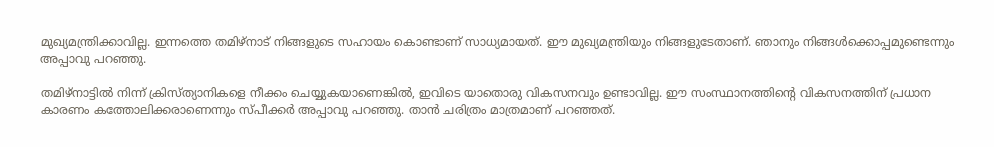മുഖ്യമന്ത്രിക്കാവില്ല. ഇന്നത്തെ തമിഴ്‌നാട് നിങ്ങളുടെ സഹായം കൊണ്ടാണ് സാധ്യമായത്. ഈ മുഖ്യമന്ത്രിയും നിങ്ങളുടേതാണ്. ഞാനും നിങ്ങള്‍ക്കൊപ്പമുണ്ടെന്നും അപ്പാവു പറഞ്ഞു.

തമിഴ്‌നാട്ടില്‍ നിന്ന് ക്രിസ്ത്യാനികളെ നീക്കം ചെയ്യുകയാണെങ്കില്‍, ഇവിടെ യാതൊരു വികസനവും ഉണ്ടാവില്ല. ഈ സംസ്ഥാനത്തിന്റെ വികസനത്തിന് പ്രധാന കാരണം കത്തോലിക്കരാണെന്നും സ്പീക്കര്‍ അപ്പാവു പറഞ്ഞു. താന്‍ ചരിത്രം മാത്രമാണ് പറഞ്ഞത്.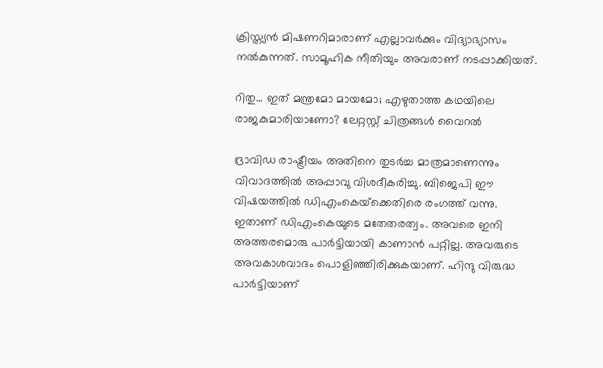ക്രിസ്ത്യന്‍ മിഷണറിമാരാണ് എല്ലാവര്‍ക്കും വിദ്യാഭ്യാസം നല്‍കുന്നത്. സാമൂഹിക നീതിയും അവരാണ് നടപ്പാക്കിയത്.

റിതു... ഇത് മന്ത്രമോ മായമോ; എഴുതാത്ത കഥയിലെ രാജകുമാരിയാണോ? ലേറ്റസ്റ്റ് ചിത്രങ്ങള്‍ വൈറല്‍

ദ്രാവിഡ രാഷ്ട്രീയം അതിനെ തുടര്‍ച്ച മാത്രമാണെന്നും വിവാദത്തില്‍ അപ്പാവു വിശദീകരിച്ചു. ബിജെപി ഈ വിഷയത്തില്‍ ഡിഎംകെയ്‌ക്കെതിരെ രംഗത്ത് വന്നു. ഇതാണ് ഡിഎംകെയുടെ മതേതരത്വം. അവരെ ഇനി അത്തരമൊരു പാര്‍ട്ടിയായി കാണാന്‍ പറ്റില്ല. അവരുടെ അവകാശവാദം പൊളിഞ്ഞിരിക്കുകയാണ്. ഹിന്ദു വിരുദ്ധ പാര്‍ട്ടിയാണ്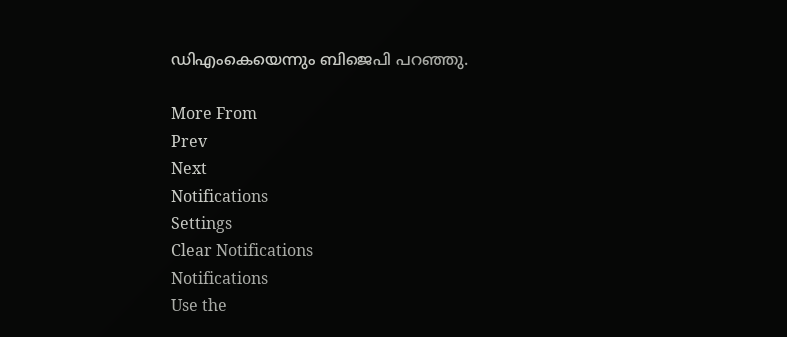ഡിഎംകെയെന്നും ബിജെപി പറഞ്ഞു.

More From
Prev
Next
Notifications
Settings
Clear Notifications
Notifications
Use the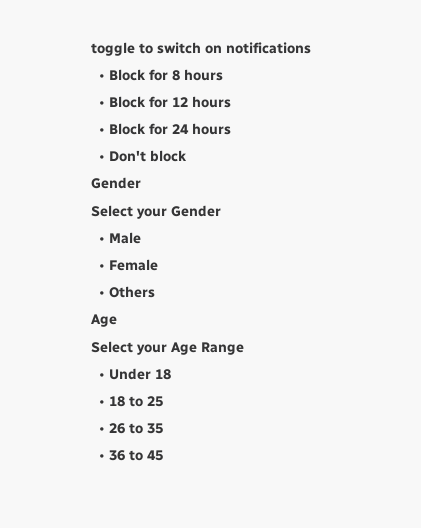toggle to switch on notifications
  • Block for 8 hours
  • Block for 12 hours
  • Block for 24 hours
  • Don't block
Gender
Select your Gender
  • Male
  • Female
  • Others
Age
Select your Age Range
  • Under 18
  • 18 to 25
  • 26 to 35
  • 36 to 45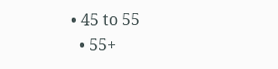• 45 to 55
  • 55+